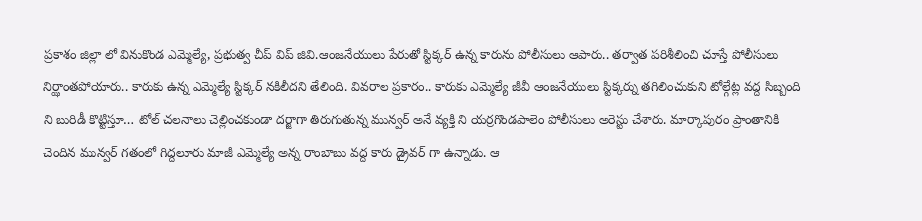ప్రకాశం జిల్లా లో వినుకొండ ఎమ్మెల్యే, ప్రభుత్వ చీప్ విప్ జివి.ఆంజనేయులు పేరుతో స్టిక్కర్ ఉన్న కారును పోలీసులు ఆపారు.. తర్వాత పరిశీలించి చూస్తే పోలీసులు నిర్ఝాంతపోయారు.. కారుకు ఉన్న ఎమ్మెల్యే స్టిక్కర్ నకిలీదని తేలింది. వివరాల ప్రకారం.. కారుకు ఎమ్మెల్యే జీవీ ఆంజనేయులు స్టిక్కర్ను తగిలించుకుని టోల్గేట్ల వద్ద సిబ్బంది ని బురిడీ కొట్టిస్తూ… టోల్ చలనాలు చెల్లించకుండా దర్జాగా తిరుగుతున్న మున్వర్ అనే వ్యక్తి ని యర్రగొండపాలెం పోలీసులు అరెస్టు చేశారు. మార్కాపురం ప్రాంతానికి చెందిన మున్వర్ గతంలో గిద్దలూరు మాజీ ఎమ్మెల్యే అన్న రాంబాబు వద్ద కారు డ్రైవర్ గా ఉన్నాడు. ఆ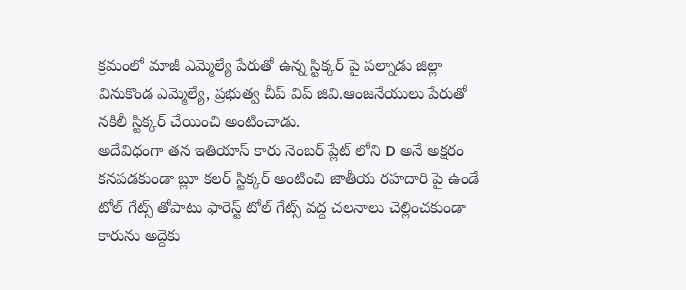క్రమంలో మాజీ ఎమ్మెల్యే పేరుతో ఉన్న స్టిక్కర్ పై పల్నాడు జిల్లా వినుకొండ ఎమ్మెల్యే, ప్రభుత్వ చీప్ విప్ జివి.ఆంజనేయులు పేరుతో నకిలీ స్టిక్కర్ చేయించి అంటించాడు.
అదేవిధంగా తన ఇతియాస్ కారు నెంబర్ ప్లేట్ లోని D అనే అక్షరం కనపడకుండా బ్లూ కలర్ స్టిక్కర్ అంటించి జాతీయ రహదారి పై ఉండే టోల్ గేట్స్ తోపాటు ఫారెస్ట్ టోల్ గేట్స్ వద్ద చలనాలు చెల్లించకుండా కారును అద్దెకు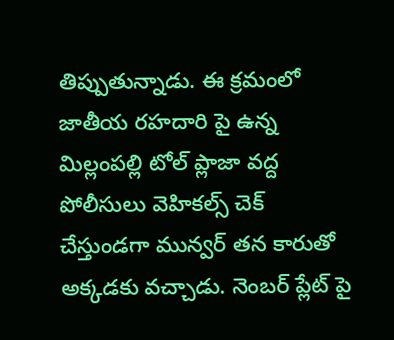తిప్పుతున్నాడు. ఈ క్రమంలో జాతీయ రహదారి పై ఉన్న మిల్లంపల్లి టోల్ ప్లాజా వద్ద పోలీసులు వెహికల్స్ చెక్ చేస్తుండగా మున్వర్ తన కారుతో అక్కడకు వచ్చాడు. నెంబర్ ప్లేట్ పై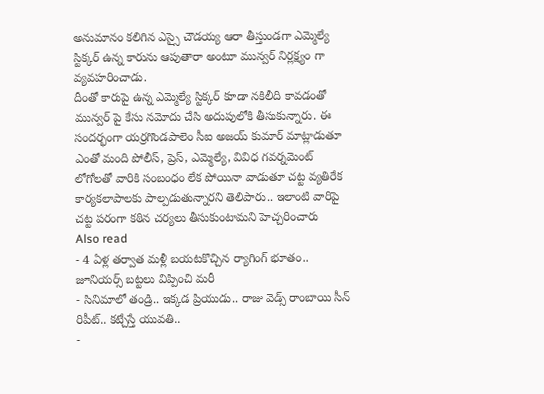అనుమానం కలిగిన ఎస్సై చౌడయ్య ఆరా తీస్తుండగా ఎమ్మెల్యే స్టిక్కర్ ఉన్న కారును ఆపుతారా అంటూ మున్వర్ నిర్లక్ష్యం గా వ్యవహరించాడు.
దీంతో కారుపై ఉన్న ఎమ్మెల్యే స్టిక్కర్ కూడా నకిలీది కావడంతో మున్వర్ పై కేసు నమోదు చేసి అదుపులోకి తీసుకున్నారు. ఈ సందర్భంగా యర్రగొండపాలెం సీఐ అజయ్ కుమార్ మాట్లాడుతూ ఎంతో మంది పోలీస్, ప్రెస్, ఎమ్మెల్యే, వివిధ గవర్నమెంట్ లోగోలతో వారికి సంబంధం లేక పోయినా వాడుతూ చట్ట వ్యతిరేక కార్యకలాపాలకు పాల్పడుతున్నారని తెలిపారు.. ఇలాంటి వారిపై చట్ట పరంగా కఠిన చర్యలు తీసుకుంటామని హెచ్చరించారు
Also read
- 4 ఏళ్ల తర్వాత మళ్లీ బయటకొచ్చిన ర్యాగింగ్ భూతం.. జూనియర్స్ బట్టలు విప్పించి మరీ
- సినిమాలో తండ్రి.. ఇక్కడ ప్రియుడు.. రాజు వెడ్స్ రాంబాయి సీన్ రిపీట్.. కట్చేస్తే యువతి..
-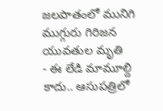జలపాతంలో మునిగి ముగ్గురు గిరిజన యువతుల మృతి
- ఈ లేడి మామూల్ది కాదు.. ఆసుపత్రిలో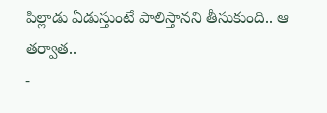పిల్లాడు ఏడుస్తుంటే పాలిస్తానని తీసుకుంది.. ఆ తర్వాత..
-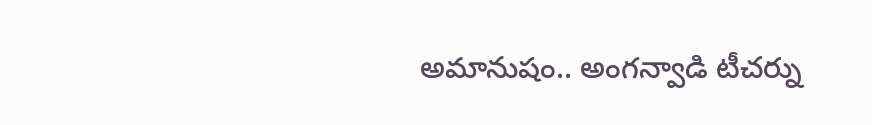అమానుషం.. అంగన్వాడి టీచర్ను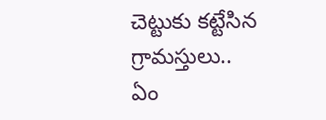చెట్టుకు కట్టేసిన గ్రామస్తులు.. ఏం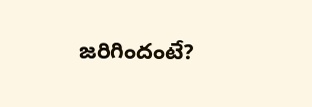జరిగిందంటే?